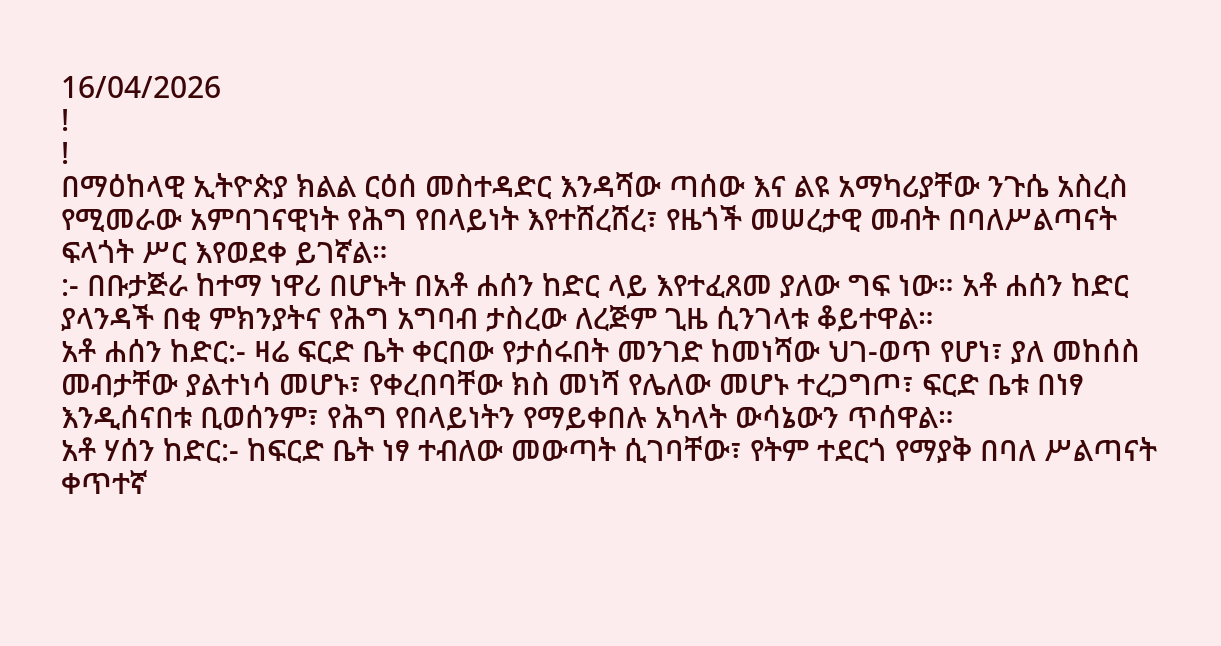16/04/2026
!
!
በማዕከላዊ ኢትዮጵያ ክልል ርዕሰ መስተዳድር እንዳሻው ጣሰው እና ልዩ አማካሪያቸው ንጉሴ አስረስ የሚመራው አምባገናዊነት የሕግ የበላይነት እየተሸረሸረ፣ የዜጎች መሠረታዊ መብት በባለሥልጣናት ፍላጎት ሥር እየወደቀ ይገኛል።
:- በቡታጅራ ከተማ ነዋሪ በሆኑት በአቶ ሐሰን ከድር ላይ እየተፈጸመ ያለው ግፍ ነው። አቶ ሐሰን ከድር ያላንዳች በቂ ምክንያትና የሕግ አግባብ ታስረው ለረጅም ጊዜ ሲንገላቱ ቆይተዋል።
አቶ ሐሰን ከድር:- ዛሬ ፍርድ ቤት ቀርበው የታሰሩበት መንገድ ከመነሻው ህገ-ወጥ የሆነ፣ ያለ መከሰስ መብታቸው ያልተነሳ መሆኑ፣ የቀረበባቸው ክስ መነሻ የሌለው መሆኑ ተረጋግጦ፣ ፍርድ ቤቱ በነፃ እንዲሰናበቱ ቢወሰንም፣ የሕግ የበላይነትን የማይቀበሉ አካላት ውሳኔውን ጥሰዋል።
አቶ ሃሰን ከድር:- ከፍርድ ቤት ነፃ ተብለው መውጣት ሲገባቸው፣ የትም ተደርጎ የማያቅ በባለ ሥልጣናት ቀጥተኛ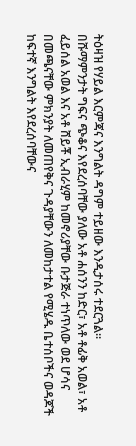ትዕዛዝ የሃይል እርምጃና እንግልት ዳግም ተይዘው እንዲታሰሩ ተደርጓል።
በሹማምንታት ግፍና ጭቆና እየደረሰባቸው ያለው አቶ ሐሰንን ከድር፣ አቶ ቶፊቅ አወል፣ አቶ ፈይሰል አወል እና አቶ ሸይቾ ኢብራሂም ከመኖሪያቸው ቡታጅራ ተነጥለው ወደ ሆሳና በመጫናቸው ምክንያት ለመጠየቅና ጉዳያቸውን ለመከታተል የሚሄዱ ቤተሰቦችና ወዳጆች ከፍተኛ እንግልት እየደረሰባቸውና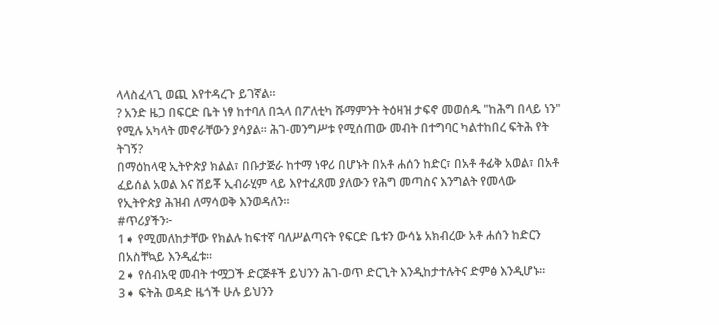ላላስፈላጊ ወጪ እየተዳረጉ ይገኛል።
? አንድ ዜጋ በፍርድ ቤት ነፃ ከተባለ በኋላ በፖለቲካ ሹማምንት ትዕዛዝ ታፍኖ መወሰዱ "ከሕግ በላይ ነን" የሚሉ አካላት መኖራቸውን ያሳያል። ሕገ-መንግሥቱ የሚሰጠው መብት በተግባር ካልተከበረ ፍትሕ የት ትገኝ?
በማዕከላዊ ኢትዮጵያ ክልል፣ በቡታጅራ ከተማ ነዋሪ በሆኑት በአቶ ሐሰን ከድር፣ በአቶ ቶፊቅ አወል፣ በአቶ ፈይሰል አወል እና ሸይቾ ኢብራሂም ላይ እየተፈጸመ ያለውን የሕግ መጣስና እንግልት የመላው የኢትዮጵያ ሕዝብ ለማሳወቅ እንወዳለን።
#ጥሪያችን፦
1➧ የሚመለከታቸው የክልሉ ከፍተኛ ባለሥልጣናት የፍርድ ቤቱን ውሳኔ አክብረው አቶ ሐሰን ከድርን በአስቸኳይ እንዲፈቱ።
2➧ የሰብአዊ መብት ተሟጋች ድርጅቶች ይህንን ሕገ-ወጥ ድርጊት እንዲከታተሉትና ድምፅ እንዲሆኑ።
3➧ ፍትሕ ወዳድ ዜጎች ሁሉ ይህንን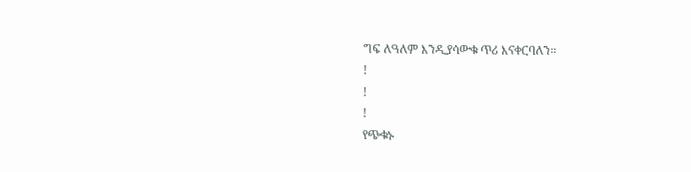ግፍ ለዓለም እንዲያሳውቁ ጥሪ እናቀርባለን።
!
!
!
የጭቁኑ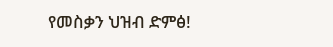የመስቃን ህዝብ ድምፅ!